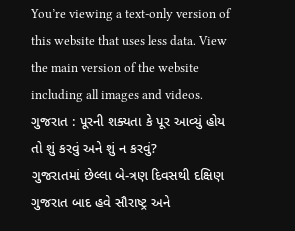You’re viewing a text-only version of this website that uses less data. View the main version of the website including all images and videos.
ગુજરાત : પૂરની શક્યતા કે પૂર આવ્યું હોય તો શું કરવું અને શું ન કરવું?
ગુજરાતમાં છેલ્લા બે-ત્રણ દિવસથી દક્ષિણ ગુજરાત બાદ હવે સૌરાષ્ટ્ર અને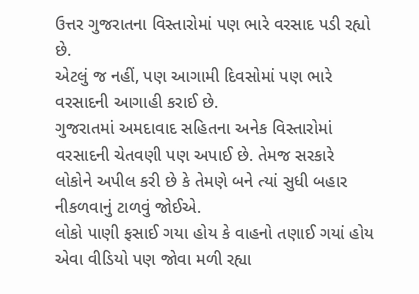ઉત્તર ગુજરાતના વિસ્તારોમાં પણ ભારે વરસાદ પડી રહ્યો છે.
એટલું જ નહીં, પણ આગામી દિવસોમાં પણ ભારે વરસાદની આગાહી કરાઈ છે.
ગુજરાતમાં અમદાવાદ સહિતના અનેક વિસ્તારોમાં વરસાદની ચેતવણી પણ અપાઈ છે. તેમજ સરકારે લોકોને અપીલ કરી છે કે તેમણે બને ત્યાં સુધી બહાર નીકળવાનું ટાળવું જોઈએ.
લોકો પાણી ફસાઈ ગયા હોય કે વાહનો તણાઈ ગયાં હોય એવા વીડિયો પણ જોવા મળી રહ્યા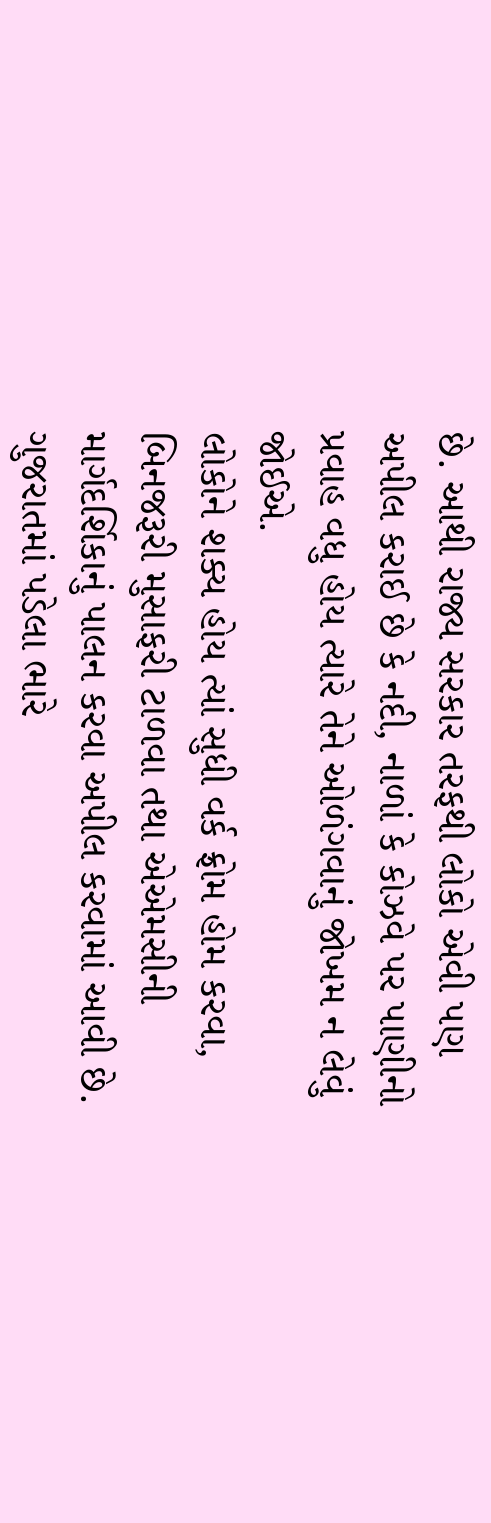છે. આથી રાજ્ય સરકાર તરફથી લોકો એવી પણ અપીલ કરાઈ છે કે નદી, નાળાં કે કોઝવે પર પાણીનો પ્રવાહ વધુ હોય ત્યારે તેને ઓળંગવાનું જોખમ ન લેવું જોઈએ.
લોકોને શક્ય હોય ત્યાં સુધી વર્ક ફ્રોમ હોમ કરવા, બિનજરૂરી મુસાફરી ટાળવા તથા એએમસીની માર્ગદર્શિકાનું પાલન કરવા અપીલ કરવામાં આવી છે.
ગુજરાતમાં પડેલા ભારે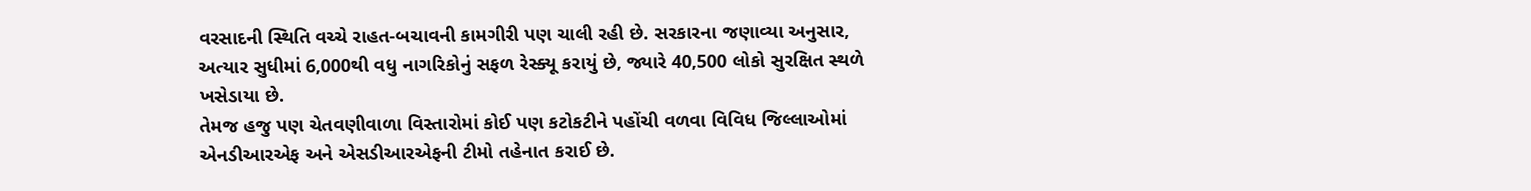વરસાદની સ્થિતિ વચ્ચે રાહત-બચાવની કામગીરી પણ ચાલી રહી છે. સરકારના જણાવ્યા અનુસાર, અત્યાર સુધીમાં 6,000થી વધુ નાગરિકોનું સફળ રેસ્ક્યૂ કરાયું છે, જ્યારે 40,500 લોકો સુરક્ષિત સ્થળે ખસેડાયા છે.
તેમજ હજુ પણ ચેતવણીવાળા વિસ્તારોમાં કોઈ પણ કટોકટીને પહોંચી વળવા વિવિધ જિલ્લાઓમાં એનડીઆરએફ અને એસડીઆરએફની ટીમો તહેનાત કરાઈ છે.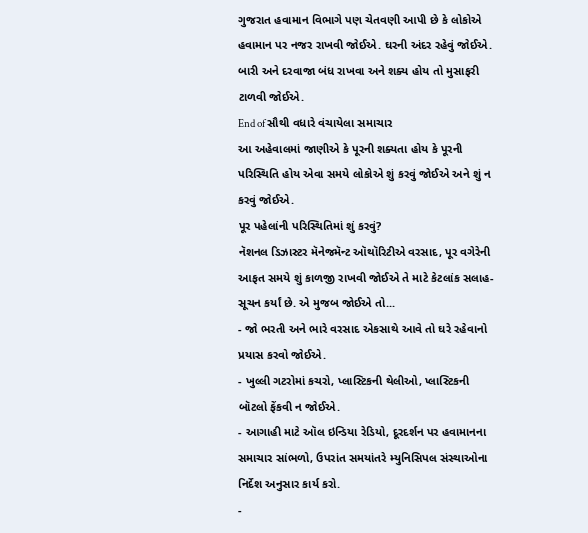ગુજરાત હવામાન વિભાગે પણ ચેતવણી આપી છે કે લોકોએ હવામાન પર નજર રાખવી જોઈએ. ઘરની અંદર રહેવું જોઈએ. બારી અને દરવાજા બંધ રાખવા અને શક્ય હોય તો મુસાફરી ટાળવી જોઈએ.
End of સૌથી વધારે વંચાયેલા સમાચાર
આ અહેવાલમાં જાણીએ કે પૂરની શક્યતા હોય કે પૂરની પરિસ્થિતિ હોય એવા સમયે લોકોએ શું કરવું જોઈએ અને શું ન કરવું જોઈએ.
પૂર પહેલાંની પરિસ્થિતિમાં શું કરવું?
નૅશનલ ડિઝાસ્ટર મૅનેજમૅન્ટ ઑથૉરિટીએ વરસાદ, પૂર વગેરેની આફત સમયે શું કાળજી રાખવી જોઈએ તે માટે કેટલાંક સલાહ-સૂચન કર્યાં છે. એ મુજબ જોઈએ તો...
- જો ભરતી અને ભારે વરસાદ એકસાથે આવે તો ઘરે રહેવાનો પ્રયાસ કરવો જોઈએ.
- ખુલ્લી ગટરોમાં કચરો, પ્લાસ્ટિકની થેલીઓ, પ્લાસ્ટિકની બૉટલો ફેંકવી ન જોઈએ.
- આગાહી માટે ઑલ ઇન્ડિયા રેડિયો, દૂરદર્શન પર હવામાનના સમાચાર સાંભળો, ઉપરાંત સમયાંતરે મ્યુનિસિપલ સંસ્થાઓના નિર્દેશ અનુસાર કાર્ય કરો.
-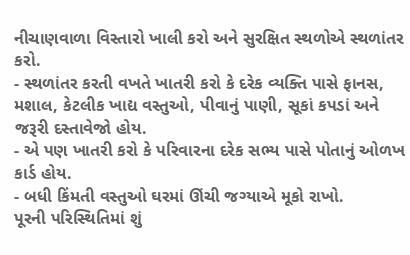નીચાણવાળા વિસ્તારો ખાલી કરો અને સુરક્ષિત સ્થળોએ સ્થળાંતર કરો.
- સ્થળાંતર કરતી વખતે ખાતરી કરો કે દરેક વ્યક્તિ પાસે ફાનસ, મશાલ, કેટલીક ખાદ્ય વસ્તુઓ, પીવાનું પાણી, સૂકાં કપડાં અને જરૂરી દસ્તાવેજો હોય.
- એ પણ ખાતરી કરો કે પરિવારના દરેક સભ્ય પાસે પોતાનું ઓળખ કાર્ડ હોય.
- બધી કિંમતી વસ્તુઓ ઘરમાં ઊંચી જગ્યાએ મૂકો રાખો.
પૂરની પરિસ્થિતિમાં શું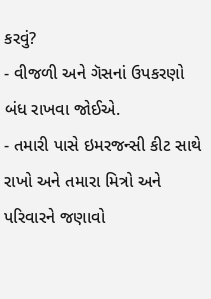કરવું?
- વીજળી અને ગૅસનાં ઉપકરણો બંધ રાખવા જોઈએ.
- તમારી પાસે ઇમરજન્સી કીટ સાથે રાખો અને તમારા મિત્રો અને પરિવારને જણાવો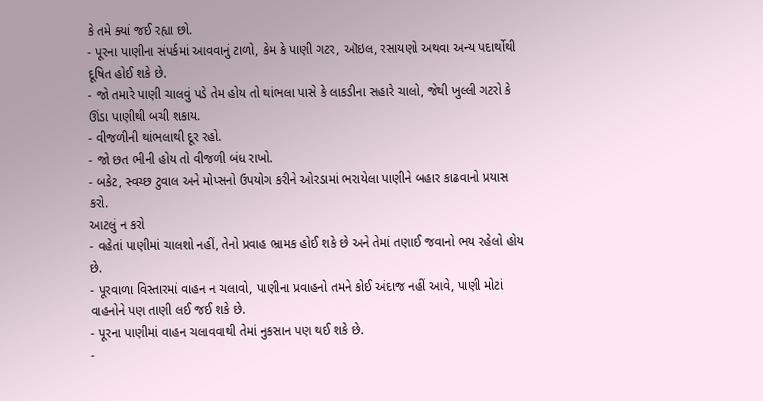કે તમે ક્યાં જઈ રહ્યા છો.
- પૂરના પાણીના સંપર્કમાં આવવાનું ટાળો, કેમ કે પાણી ગટર, ઑઇલ, રસાયણો અથવા અન્ય પદાર્થોથી દૂષિત હોઈ શકે છે.
- જો તમારે પાણી ચાલવું પડે તેમ હોય તો થાંભલા પાસે કે લાકડીના સહારે ચાલો, જેથી ખુલ્લી ગટરો કે ઊંડા પાણીથી બચી શકાય.
- વીજળીની થાંભલાથી દૂર રહો.
- જો છત ભીની હોય તો વીજળી બંધ રાખો.
- બકેટ, સ્વચ્છ ટુવાલ અને મોપ્સનો ઉપયોગ કરીને ઓરડામાં ભરાયેલા પાણીને બહાર કાઢવાનો પ્રયાસ કરો.
આટલું ન કરો
- વહેતાં પાણીમાં ચાલશો નહીં, તેનો પ્રવાહ ભ્રામક હોઈ શકે છે અને તેમાં તણાઈ જવાનો ભય રહેલો હોય છે.
- પૂરવાળા વિસ્તારમાં વાહન ન ચલાવો, પાણીના પ્રવાહનો તમને કોઈ અંદાજ નહીં આવે, પાણી મોટાં વાહનોને પણ તાણી લઈ જઈ શકે છે.
- પૂરના પાણીમાં વાહન ચલાવવાથી તેમાં નુકસાન પણ થઈ શકે છે.
-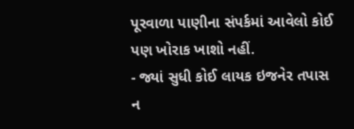પૂરવાળા પાણીના સંપર્કમાં આવેલો કોઈ પણ ખોરાક ખાશો નહીં.
- જ્યાં સુધી કોઈ લાયક ઇજનેર તપાસ ન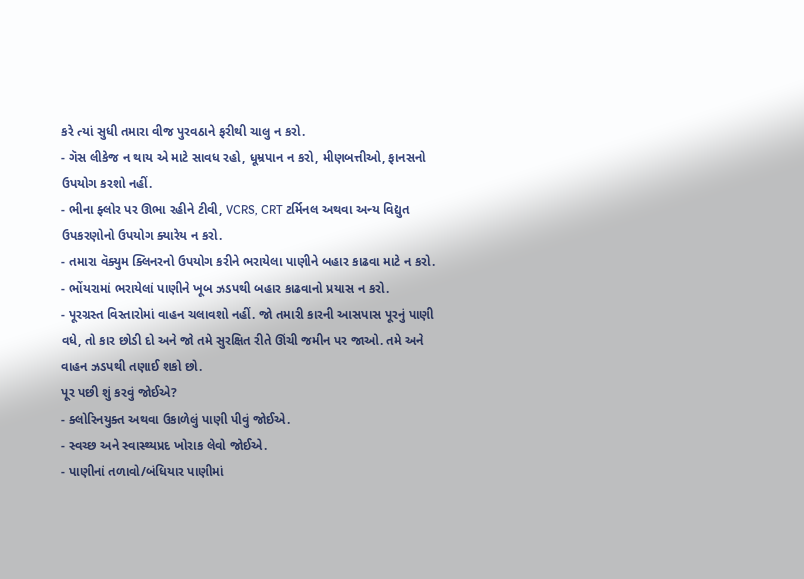કરે ત્યાં સુધી તમારા વીજ પુરવઠાને ફરીથી ચાલુ ન કરો.
- ગૅસ લીકેજ ન થાય એ માટે સાવધ રહો, ધૂમ્રપાન ન કરો, મીણબત્તીઓ, ફાનસનો ઉપયોગ કરશો નહીં.
- ભીના ફ્લોર પર ઊભા રહીને ટીવી, VCRS, CRT ટર્મિનલ અથવા અન્ય વિદ્યુત ઉપકરણોનો ઉપયોગ ક્યારેય ન કરો.
- તમારા વૅક્યુમ ક્લિનરનો ઉપયોગ કરીને ભરાયેલા પાણીને બહાર કાઢવા માટે ન કરો.
- ભોંયરામાં ભરાયેલાં પાણીને ખૂબ ઝડપથી બહાર કાઢવાનો પ્રયાસ ન કરો.
- પૂરગ્રસ્ત વિસ્તારોમાં વાહન ચલાવશો નહીં. જો તમારી કારની આસપાસ પૂરનું પાણી વધે, તો કાર છોડી દો અને જો તમે સુરક્ષિત રીતે ઊંચી જમીન પર જાઓ. તમે અને વાહન ઝડપથી તણાઈ શકો છો.
પૂર પછી શું કરવું જોઈએ?
- ક્લોરિનયુક્ત અથવા ઉકાળેલું પાણી પીવું જોઈએ.
- સ્વચ્છ અને સ્વાસ્થ્યપ્રદ ખોરાક લેવો જોઈએ.
- પાણીનાં તળાવો/બંધિયાર પાણીમાં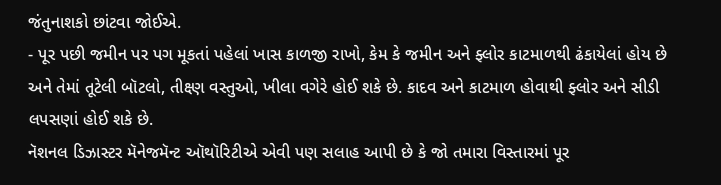જંતુનાશકો છાંટવા જોઈએ.
- પૂર પછી જમીન પર પગ મૂકતાં પહેલાં ખાસ કાળજી રાખો, કેમ કે જમીન અને ફ્લોર કાટમાળથી ઢંકાયેલાં હોય છે અને તેમાં તૂટેલી બૉટલો, તીક્ષ્ણ વસ્તુઓ, ખીલા વગેરે હોઈ શકે છે. કાદવ અને કાટમાળ હોવાથી ફ્લોર અને સીડી લપસણાં હોઈ શકે છે.
નૅશનલ ડિઝાસ્ટર મૅનેજમૅન્ટ ઑથૉરિટીએ એવી પણ સલાહ આપી છે કે જો તમારા વિસ્તારમાં પૂર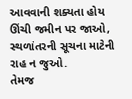આવવાની શક્યતા હોય ઊંચી જમીન પર જાઓ, સ્થળાંતરની સૂચના માટેની રાહ ન જુઓ.
તેમજ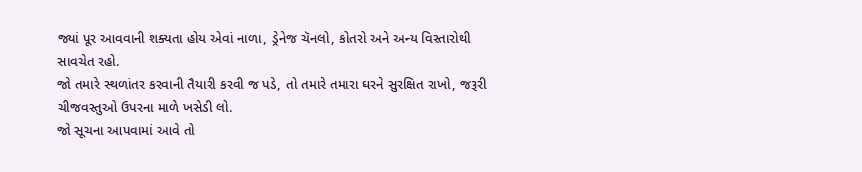જ્યાં પૂર આવવાની શક્યતા હોય એવાં નાળા, ડ્રેનેજ ચૅનલો, કોતરો અને અન્ય વિસ્તારોથી સાવચેત રહો.
જો તમારે સ્થળાંતર કરવાની તૈયારી કરવી જ પડે, તો તમારે તમારા ઘરને સુરક્ષિત રાખો, જરૂરી ચીજવસ્તુઓ ઉપરના માળે ખસેડી લો.
જો સૂચના આપવામાં આવે તો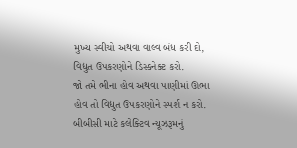મુખ્ય સ્વીચો અથવા વાલ્વ બંધ કરી દો, વિદ્યુત ઉપકરણોને ડિસ્કનેક્ટ કરો.
જો તમે ભીના હોવ અથવા પાણીમાં ઊભા હોવ તો વિદ્યુત ઉપકરણોને સ્પર્શ ન કરો.
બીબીસી માટે કલેક્ટિવ ન્યૂઝરૂમનું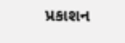પ્રકાશન